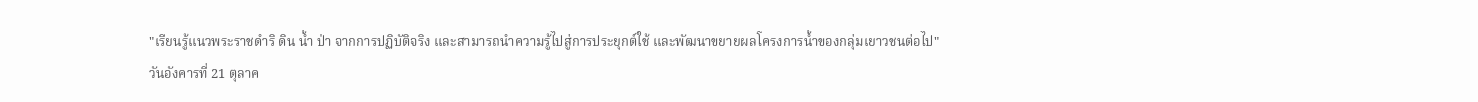"เรียนรู้แนวพระราชดำริ ดิน น้ำ ป่า จากการปฏิบัติจริง และสามารถนำความรู้ไปสู่การประยุกต์ใช้ และพัฒนาขยายผลโครงการน้ำของกลุ่มเยาวชนต่อไป"
วันอังคารที่ 21 ตุลาค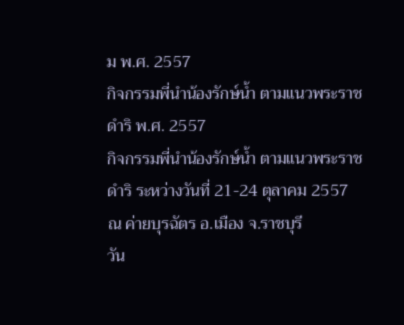ม พ.ศ. 2557
กิจกรรมพี่นำน้องรักษ์น้ำ ตามแนวพระราชดำริ พ.ศ. 2557
กิจกรรมพี่นำน้องรักษ์น้ำ ตามแนวพระราชดำริ ระหว่างวันที่ 21-24 ตุลาคม 2557 ณ ค่ายบุรฉัตร อ.เมือง จ.ราชบุรี
วัน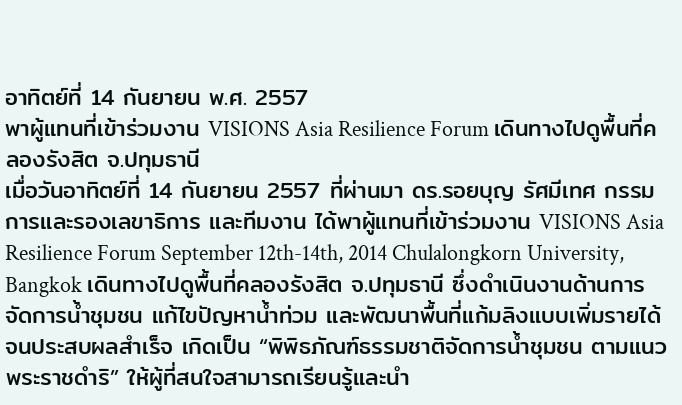อาทิตย์ที่ 14 กันยายน พ.ศ. 2557
พาผู้แทนที่เข้าร่วมงาน VISIONS Asia Resilience Forum เดินทางไปดูพื้นที่คลองรังสิต จ.ปทุมธานี
เมื่อวันอาทิตย์ที่ 14 กันยายน 2557 ที่ผ่านมา ดร.รอยบุญ รัศมีเทศ กรรมการและรองเลขาธิการ และทีมงาน ได้พาผู้แทนที่เข้าร่วมงาน VISIONS Asia Resilience Forum September 12th-14th, 2014 Chulalongkorn University, Bangkok เดินทางไปดูพื้นที่คลองรังสิต จ.ปทุมธานี ซึ่งดำเนินงานด้านการจัดการน้ำชุมชน แก้ไขปัญหาน้ำท่วม และพัฒนาพื้นที่แก้มลิงแบบเพิ่มรายได้ จนประสบผลสำเร็จ เกิดเป็น “พิพิธภัณฑ์ธรรมชาติจัดการน้ำชุมชน ตามแนวพระราชดำริ” ให้ผู้ที่สนใจสามารถเรียนรู้และนำ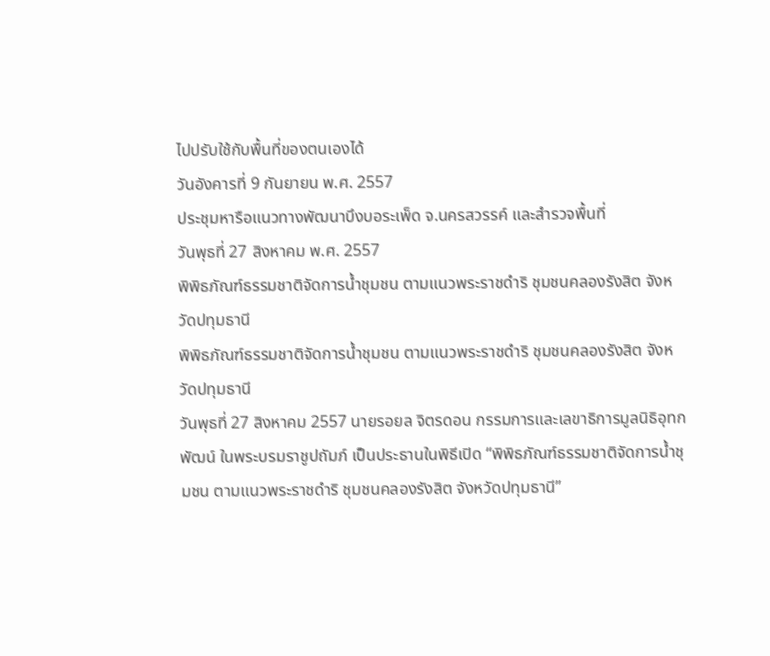ไปปรับใช้กับพื้นที่ของตนเองได้
วันอังคารที่ 9 กันยายน พ.ศ. 2557
ประชุมหารือแนวทางพัฒนาบึงบอระเพ็ด จ.นครสวรรค์ และสำรวจพื้นที่
วันพุธที่ 27 สิงหาคม พ.ศ. 2557
พิพิธภัณฑ์ธรรมชาติจัดการน้ำชุมชน ตามแนวพระราชดำริ ชุมชนคลองรังสิต จังหวัดปทุมธานี
พิพิธภัณฑ์ธรรมชาติจัดการน้ำชุมชน ตามแนวพระราชดำริ ชุมชนคลองรังสิต จังหวัดปทุมธานี
วันพุธที่ 27 สิงหาคม 2557 นายรอยล จิตรดอน กรรมการและเลขาธิการมูลนิธิอุทกพัฒน์ ในพระบรมราชูปถัมภ์ เป็นประธานในพิธีเปิด “พิพิธภัณฑ์ธรรมชาติจัดการน้ำชุมชน ตามแนวพระราชดำริ ชุมชนคลองรังสิต จังหวัดปทุมธานี”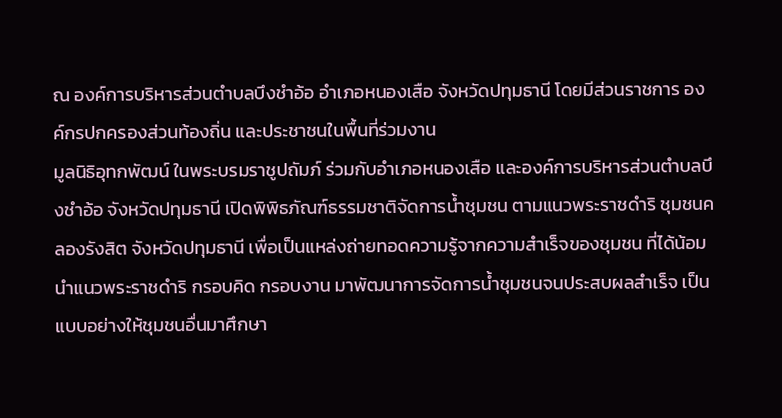ณ องค์การบริหารส่วนตำบลบึงชำอ้อ อำเภอหนองเสือ จังหวัดปทุมธานี โดยมีส่วนราชการ องค์กรปกครองส่วนท้องถิ่น และประชาชนในพื้นที่ร่วมงาน
มูลนิธิอุทกพัฒน์ ในพระบรมราชูปถัมภ์ ร่วมกับอำเภอหนองเสือ และองค์การบริหารส่วนตำบลบึงชำอ้อ จังหวัดปทุมธานี เปิดพิพิธภัณฑ์ธรรมชาติจัดการน้ำชุมชน ตามแนวพระราชดำริ ชุมชนคลองรังสิต จังหวัดปทุมธานี เพื่อเป็นแหล่งถ่ายทอดความรู้จากความสำเร็จของชุมชน ที่ได้น้อมนำแนวพระราชดำริ กรอบคิด กรอบงาน มาพัฒนาการจัดการน้ำชุมชนจนประสบผลสำเร็จ เป็นแบบอย่างให้ชุมชนอื่นมาศึกษา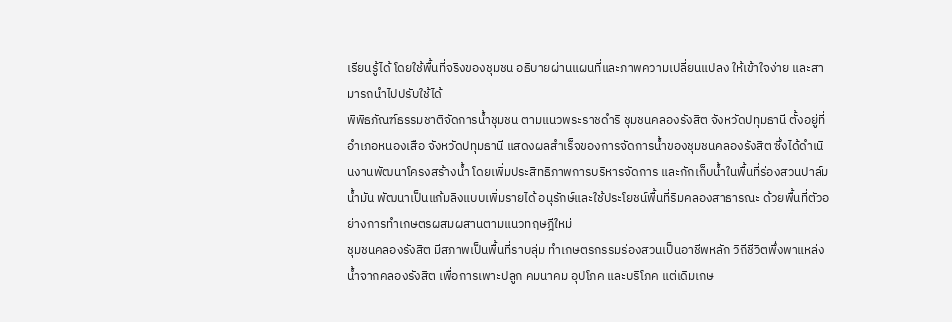เรียนรู้ได้ โดยใช้พื้นที่จริงของชุมชน อธิบายผ่านแผนที่และภาพความเปลี่ยนแปลง ให้เข้าใจง่าย และสามารถนำไปปรับใช้ได้
พิพิธภัณฑ์ธรรมชาติจัดการน้ำชุมชน ตามแนวพระราชดำริ ชุมชนคลองรังสิต จังหวัดปทุมธานี ตั้งอยู่ที่อำเภอหนองเสือ จังหวัดปทุมธานี แสดงผลสำเร็จของการจัดการน้ำของชุมชนคลองรังสิต ซึ่งได้ดำเนินงานพัฒนาโครงสร้างน้ำ โดยเพิ่มประสิทธิภาพการบริหารจัดการ และกักเก็บน้ำในพื้นที่ร่องสวนปาล์มน้ำมัน พัฒนาเป็นแก้มลิงแบบเพิ่มรายได้ อนุรักษ์และใช้ประโยชน์พื้นที่ริมคลองสาธารณะ ด้วยพื้นที่ตัวอย่างการทำเกษตรผสมผสานตามแนวทฤษฎีใหม่
ชุมชนคลองรังสิต มีสภาพเป็นพื้นที่ราบลุ่ม ทำเกษตรกรรมร่องสวนเป็นอาชีพหลัก วิถีชีวิตพึ่งพาแหล่งน้ำจากคลองรังสิต เพื่อการเพาะปลูก คมนาคม อุปโภค และบริโภค แต่เดิมเกษ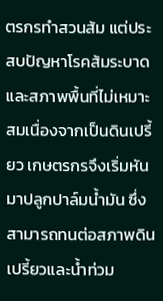ตรกรทำสวนส้ม แต่ประสบปัญหาโรคส้มระบาด และสภาพพื้นที่ไม่เหมาะสมเนื่องจากเป็นดินเปรี้ยว เกษตรกรจึงเริ่มหันมาปลูกปาล์มน้ำมัน ซึ่งสามารถทนต่อสภาพดินเปรี้ยวและน้ำท่วม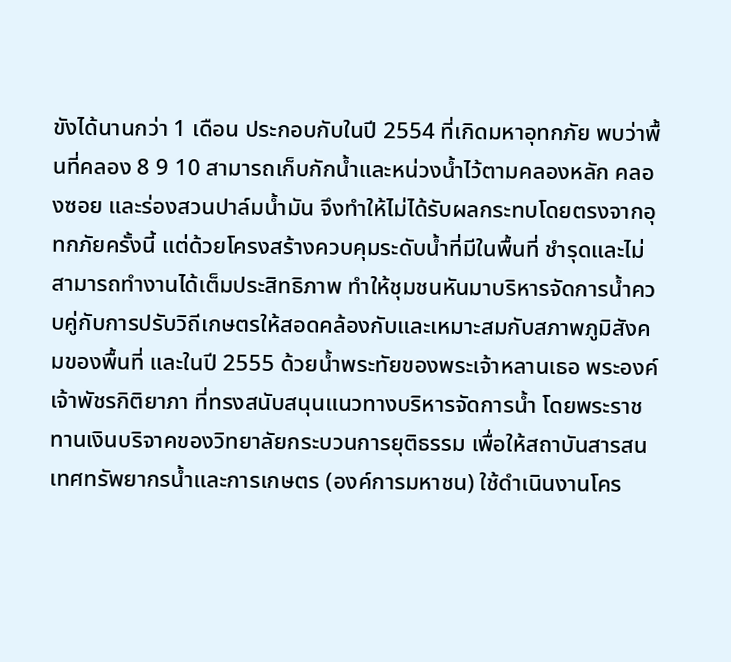ขังได้นานกว่า 1 เดือน ประกอบกับในปี 2554 ที่เกิดมหาอุทกภัย พบว่าพื้นที่คลอง 8 9 10 สามารถเก็บกักน้ำและหน่วงน้ำไว้ตามคลองหลัก คลองซอย และร่องสวนปาล์มน้ำมัน จึงทำให้ไม่ได้รับผลกระทบโดยตรงจากอุทกภัยครั้งนี้ แต่ด้วยโครงสร้างควบคุมระดับน้ำที่มีในพื้นที่ ชำรุดและไม่สามารถทำงานได้เต็มประสิทธิภาพ ทำให้ชุมชนหันมาบริหารจัดการน้ำควบคู่กับการปรับวิถีเกษตรให้สอดคล้องกับและเหมาะสมกับสภาพภูมิสังคมของพื้นที่ และในปี 2555 ด้วยน้ำพระทัยของพระเจ้าหลานเธอ พระองค์เจ้าพัชรกิติยาภา ที่ทรงสนับสนุนแนวทางบริหารจัดการน้ำ โดยพระราชทานเงินบริจาคของวิทยาลัยกระบวนการยุติธรรม เพื่อให้สถาบันสารสนเทศทรัพยากรน้ำและการเกษตร (องค์การมหาชน) ใช้ดำเนินงานโคร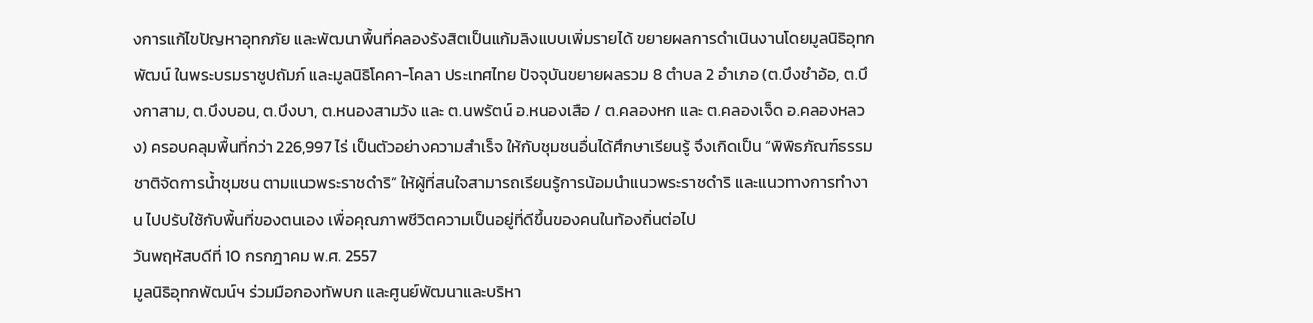งการแก้ไขปัญหาอุทกภัย และพัฒนาพื้นที่คลองรังสิตเป็นแก้มลิงแบบเพิ่มรายได้ ขยายผลการดำเนินงานโดยมูลนิธิอุทกพัฒน์ ในพระบรมราชูปถัมภ์ และมูลนิธิโคคา-โคลา ประเทศไทย ปัจจุบันขยายผลรวม 8 ตำบล 2 อำเภอ (ต.บึงชำอ้อ, ต.บึงกาสาม, ต.บึงบอน, ต.บึงบา, ต.หนองสามวัง และ ต.นพรัตน์ อ.หนองเสือ / ต.คลองหก และ ต.คลองเจ็ด อ.คลองหลวง) ครอบคลุมพื้นที่กว่า 226,997 ไร่ เป็นตัวอย่างความสำเร็จ ให้กับชุมชนอื่นได้ศึกษาเรียนรู้ จึงเกิดเป็น “พิพิธภัณฑ์ธรรมชาติจัดการน้ำชุมชน ตามแนวพระราชดำริ” ให้ผู้ที่สนใจสามารถเรียนรู้การน้อมนำแนวพระราชดำริ และแนวทางการทำงาน ไปปรับใช้กับพื้นที่ของตนเอง เพื่อคุณภาพชีวิตความเป็นอยู่ที่ดีขึ้นของคนในท้องถิ่นต่อไป
วันพฤหัสบดีที่ 10 กรกฎาคม พ.ศ. 2557
มูลนิธิอุทกพัฒน์ฯ ร่วมมือกองทัพบก และศูนย์พัฒนาและบริหา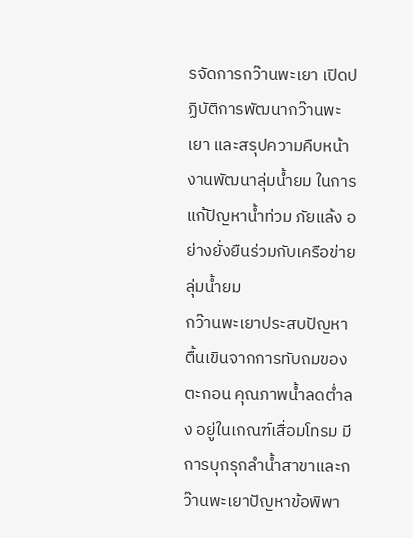รจัดการกว๊านพะเยา เปิดปฏิบัติการพัฒนากว๊านพะเยา และสรุปความคืบหน้างานพัฒนาลุ่มน้ำยม ในการแก้ปัญหาน้ำท่วม ภัยแล้ง อย่างยั่งยืนร่วมกับเครือข่ายลุ่มน้ำยม
กว๊านพะเยาประสบปัญหาตื้นเขินจากการทับถมของตะกอน คุณภาพน้ำลดต่ำลง อยู่ในเกณฑ์เสื่อมโทรม มีการบุกรุกลำน้ำสาขาและกว๊านพะเยาปัญหาข้อพิพา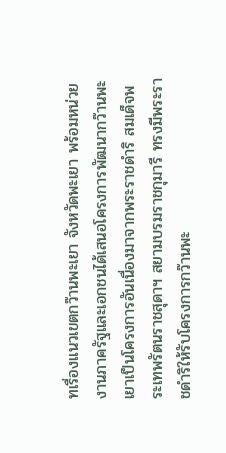ทเรื่องแนวเขตกว๊านพะเยา จังหวัดพะเยา พร้อมหน่วยงานภาครัฐและเอกชนได้เสนอโครงการพัฒนากว๊านพะเยาเป็นโครงการอันเนื่องมาจากพระราชดำริ สมเด็จพระเทพรัตนราชสุดาฯ สยามบรมราชกุมารี ทรงมีพระราชดำริให้รับโครงการกว๊านพะ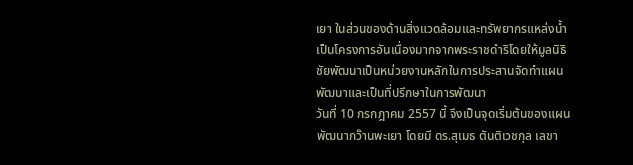เยา ในส่วนของด้านสิ่งแวดล้อมและทรัพยากรแหล่งน้ำ เป็นโครงการอันเนื่องมากจากพระราชดำริโดยให้มูลนิธิชัยพัฒนาเป็นหน่วยงานหลักในการประสานจัดทำแผนพัฒนาและเป็นที่ปรึกษาในการพัฒนา
วันที่ 10 กรกฎาคม 2557 นี้ จึงเป็นจุดเริ่มต้นของแผนพัฒนากว๊านพะเยา โดยมี ดร.สุเมธ ตันติเวชกุล เลขา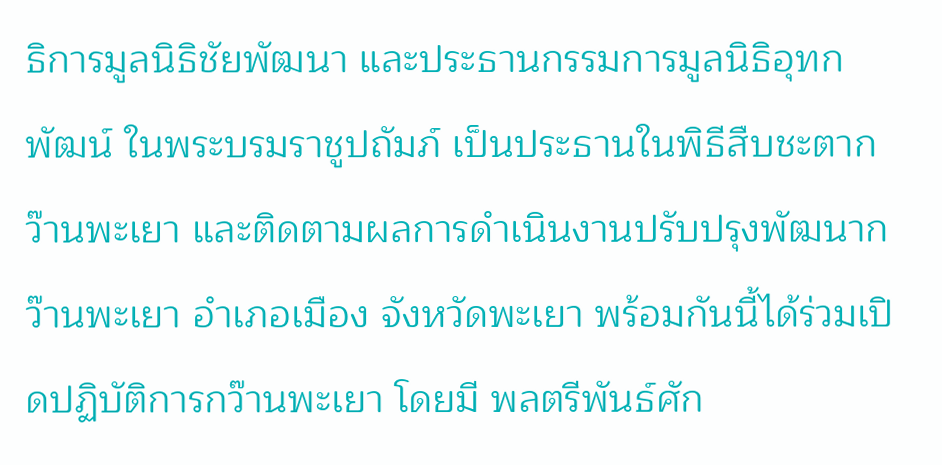ธิการมูลนิธิชัยพัฒนา และประธานกรรมการมูลนิธิอุทกพัฒน์ ในพระบรมราชูปถัมภ์ เป็นประธานในพิธีสืบชะตากว๊านพะเยา และติดตามผลการดำเนินงานปรับปรุงพัฒนากว๊านพะเยา อำเภอเมือง จังหวัดพะเยา พร้อมกันนี้ได้ร่วมเปิดปฏิบัติการกว๊านพะเยา โดยมี พลตรีพันธ์ศัก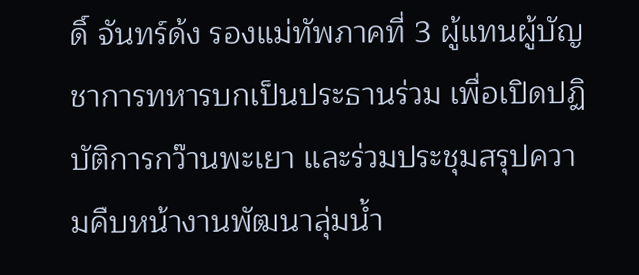ดิ์ จันทร์ด้ง รองแม่ทัพภาคที่ 3 ผู้แทนผู้บัญชาการทหารบกเป็นประธานร่วม เพื่อเปิดปฏิบัติการกว๊านพะเยา และร่วมประชุมสรุปความคืบหน้างานพัฒนาลุ่มน้ำ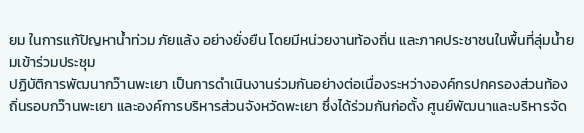ยม ในการแก้ปัญหาน้ำท่วม ภัยแล้ง อย่างยั่งยืน โดยมีหน่วยงานท้องถิ่น และภาคประชาชนในพื้นที่ลุ่มน้ำยมเข้าร่วมประชุม
ปฏิบัติการพัฒนากว๊านพะเยา เป็นการดำเนินงานร่วมกันอย่างต่อเนื่องระหว่างองค์กรปกครองส่วนท้องถิ่นรอบกว๊านพะเยา และองค์การบริหารส่วนจังหวัดพะเยา ซึ่งได้ร่วมกันก่อตั้ง ศูนย์พัฒนาและบริหารจัด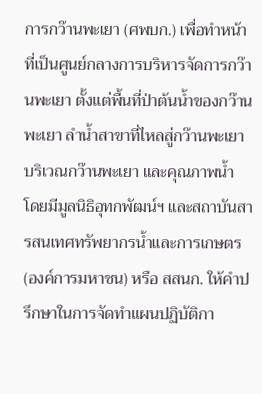การกว๊านพะเยา (ศพบก.) เพื่อทำหน้าที่เป็นศูนย์กลางการบริหารจัดการกว๊านพะเยา ตั้งแต่พื้นที่ป่าต้นน้ำของกว๊านพะเยา ลำน้ำสาขาที่ไหลสู่กว๊านพะเยา บริเวณกว๊านพะเยา และคุณภาพน้ำ โดยมีมูลนิธิอุทกพัฒน์ฯ และสถาบันสารสนเทศทรัพยากรน้ำและการเกษตร (องค์การมหาชน) หรือ สสนก. ให้คำปรึกษาในการจัดทำแผนปฏิบัติกา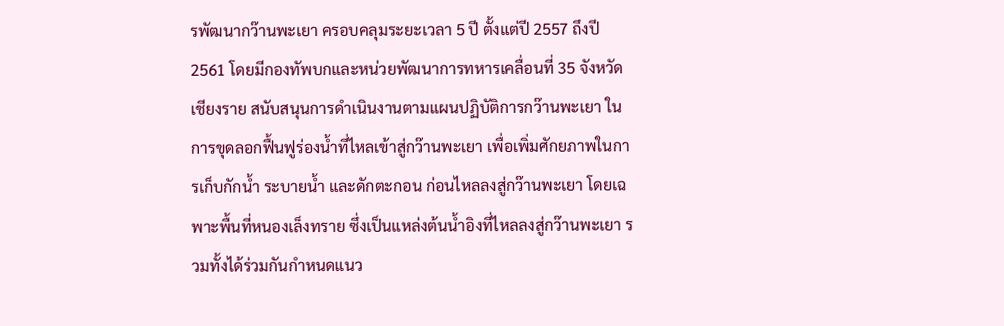รพัฒนากว๊านพะเยา ครอบคลุมระยะเวลา 5 ปี ตั้งแต่ปี 2557 ถึงปี 2561 โดยมีกองทัพบกและหน่วยพัฒนาการทหารเคลื่อนที่ 35 จังหวัดเชียงราย สนับสนุนการดำเนินงานตามแผนปฏิบัติการกว๊านพะเยา ในการขุดลอกฟื้นฟูร่องน้ำที่ไหลเข้าสู่กว๊านพะเยา เพื่อเพิ่มศักยภาพในการเก็บกักน้ำ ระบายน้ำ และดักตะกอน ก่อนไหลลงสู่กว๊านพะเยา โดยเฉพาะพื้นที่หนองเล็งทราย ซึ่งเป็นแหล่งต้นน้ำอิงที่ไหลลงสู่กว๊านพะเยา รวมทั้งได้ร่วมกันกำหนดแนว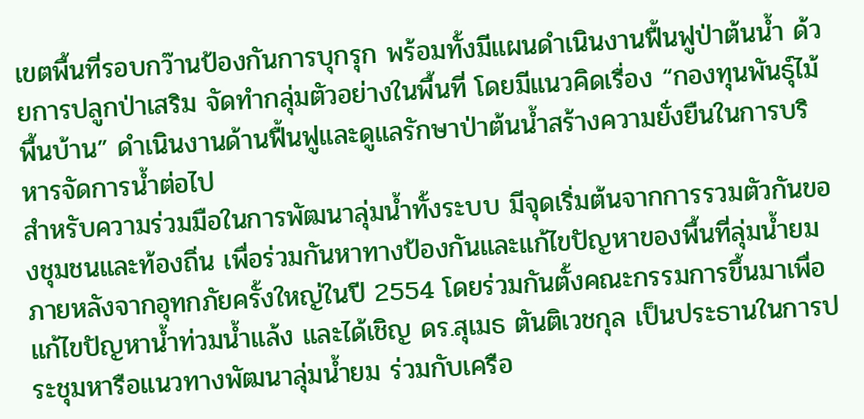เขตพื้นที่รอบกว๊านป้องกันการบุกรุก พร้อมทั้งมีแผนดำเนินงานฟื้นฟูป่าต้นน้ำ ด้วยการปลูกป่าเสริม จัดทำกลุ่มตัวอย่างในพื้นที่ โดยมีแนวคิดเรื่อง “กองทุนพันธุ์ไม้พื้นบ้าน” ดำเนินงานด้านฟื้นฟูและดูแลรักษาป่าต้นน้ำสร้างความยั่งยืนในการบริหารจัดการน้ำต่อไป
สำหรับความร่วมมือในการพัฒนาลุ่มน้ำทั้งระบบ มีจุดเริ่มต้นจากการรวมตัวกันของชุมชนและท้องถิ่น เพื่อร่วมกันหาทางป้องกันและแก้ไขปัญหาของพื้นที่ลุ่มน้ำยม ภายหลังจากอุทกภัยครั้งใหญ่ในปี 2554 โดยร่วมกันตั้งคณะกรรมการขึ้นมาเพื่อแก้ไขปัญหาน้ำท่วมน้ำแล้ง และได้เชิญ ดร.สุเมธ ตันติเวชกุล เป็นประธานในการประชุมหารือแนวทางพัฒนาลุ่มน้ำยม ร่วมกับเครือ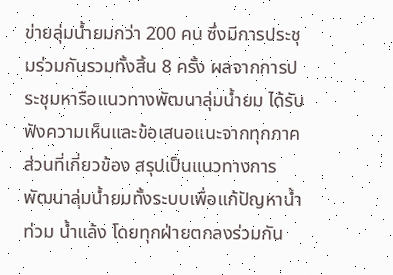ข่ายลุ่มน้ำยมกว่า 200 คน ซึ่งมีการประชุมร่วมกันรวมทั้งสิ้น 8 ครั้ง ผลจากการประชุมหารือแนวทางพัฒนาลุ่มน้ำยม ได้รับฟังความเห็นและข้อเสนอแนะจากทุกภาคส่วนที่เกี่ยวข้อง สรุปเป็นแนวทางการพัฒนาลุ่มน้ำยมทั้งระบบเพื่อแก้ปัญหาน้ำท่วม น้ำแล้ง โดยทุกฝ่ายตกลงร่วมกัน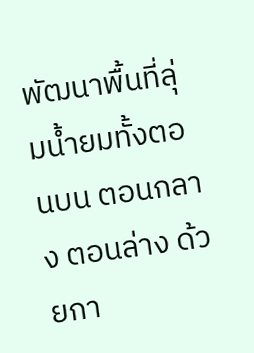พัฒนาพื้นที่ลุ่มน้ำยมทั้งตอนบน ตอนกลาง ตอนล่าง ด้วยกา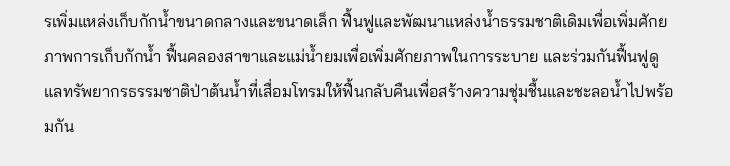รเพิ่มแหล่งเก็บกักน้ำขนาดกลางและขนาดเล็ก ฟื้นฟูและพัฒนาแหล่งน้ำธรรมชาติเดิมเพื่อเพิ่มศักยภาพการเก็บกักน้ำ ฟื้นคลองสาขาและแม่น้ำยมเพื่อเพิ่มศักยภาพในการระบาย และร่วมกันฟื้นฟูดูแลทรัพยากรธรรมชาติป่าต้นน้ำที่เสื่อมโทรมให้ฟื้นกลับคืนเพื่อสร้างความชุ่มชื้นและชะลอน้ำไปพร้อมกัน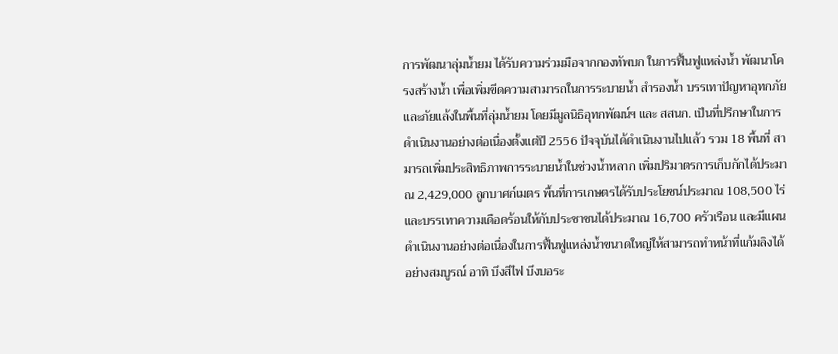การพัฒนาลุ่มน้ำยม ได้รับความร่วมมือจากกองทัพบก ในการฟื้นฟูแหล่งน้ำ พัฒนาโครงสร้างน้ำ เพื่อเพิ่มขีดความสามารถในการระบายน้ำ สำรองน้ำ บรรเทาปัญหาอุทกภัย และภัยแล้งในพื้นที่ลุ่มน้ำยม โดยมีมูลนิธิอุทกพัฒน์ฯ และ สสนก. เป็นที่ปรึกษาในการดำเนินงานอย่างต่อเนื่องตั้งแต่ปี 2556 ปัจจุบันได้ดำเนินงานไปแล้ว รวม 18 พื้นที่ สามารถเพิ่มประสิทธิภาพการระบายน้ำในช่วงน้ำหลาก เพิ่มปริมาตรการเก็บกักได้ประมาณ 2,429,000 ลูกบาศก์เมตร พื้นที่การเกษตรได้รับประโยชน์ประมาณ 108,500 ไร่ และบรรเทาความเดือดร้อนให้กับประชาชนได้ประมาณ 16,700 ครัวเรือน และมีแผนดำเนินงานอย่างต่อเนื่องในการฟื้นฟูแหล่งน้ำขนาดใหญ่ให้สามารถทำหน้าที่แก้มลิงได้อย่างสมบูรณ์ อาทิ บึงสีไฟ บึงบอระ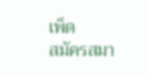เพ็ด
สมัครสมา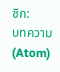ชิก:
บทความ (Atom)